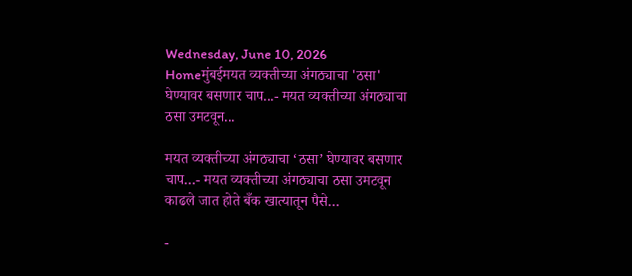Wednesday, June 10, 2026
Homeमुंबईमयत व्यक्तीच्या अंगठ्याचा 'ठसा' घेण्यावर बसणार चाप...- मयत व्यक्तीच्या अंगठ्याचा ठसा उमटवून...

मयत व्यक्तीच्या अंगठ्याचा ‘ठसा’ घेण्यावर बसणार चाप…- मयत व्यक्तीच्या अंगठ्याचा ठसा उमटवून काढले जात होते बँक खात्यातून पैसे…

-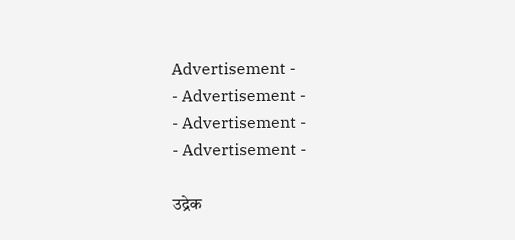Advertisement -
- Advertisement -
- Advertisement -
- Advertisement -

उद्रेक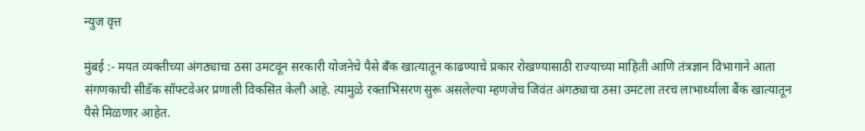न्युज वृत्त

मुंबई :- मयत व्यक्तीच्या अंगठ्याचा ठसा उमटवून सरकारी योजनेचे पैसे बँक खात्यातून काढण्याचे प्रकार रोखण्यासाठी राज्याच्या माहिती आणि तंत्रज्ञान विभागाने आता संगणकाची सीडॅक सॉफ्टवेअर प्रणाली विकसित केली आहे. त्यामुळे रक्ताभिसरण सुरू असलेल्या म्हणजेच जिवंत अंगठ्याचा ठसा उमटला तरच लाभार्थ्याला बैंक खात्यातून पैसे मिळणार आहेत.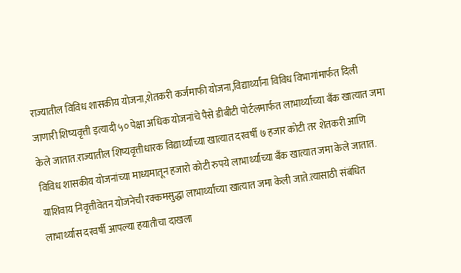राज्यातील विविध शासकीय योजना,शेतकरी कर्जमाफी योजना,विद्यार्थ्यांना विविध विभागांमार्फत दिली जाणारी शिष्यवृत्ती इत्यादी ५० पेक्षा अधिक योजनांचे पैसे डीबीटी पोर्टलमार्फत लाभार्थ्यांच्या बँक खात्यात जमा केले जातात.राज्यातील शिष्यवृत्तीधारक विद्यार्थ्यांच्या खात्यात दरवर्षी ७ हजार कोटी तर शेतकरी आणि विविध शासकीय योजनांच्या माध्यमातून हजारो कोटी रुपये लाभार्थ्यांच्या बँक खात्यात जमा केले जातात. याशिवाय निवृत्तीवेतन योजनेची रक्कमसुद्धा लाभार्थ्यांच्या खात्यात जमा केली जाते.त्यासाठी संबंधित लाभार्थ्यास दरवर्षी आपल्या हयातीचा दाखला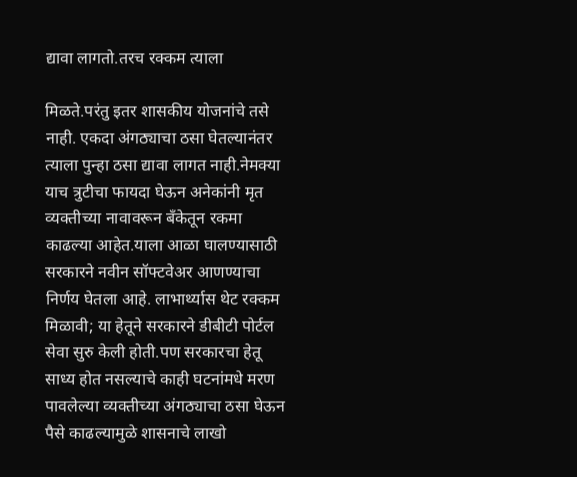द्यावा लागतो.तरच रक्कम त्याला

मिळते.परंतु इतर शासकीय योजनांचे तसे नाही. एकदा अंगठ्याचा ठसा घेतल्यानंतर त्याला पुन्हा ठसा द्यावा लागत नाही.नेमक्या याच त्रुटीचा फायदा घेऊन अनेकांनी मृत व्यक्तीच्या नावावरून बँकेतून रकमा काढल्या आहेत.याला आळा घालण्यासाठी सरकारने नवीन सॉफ्टवेअर आणण्याचा निर्णय घेतला आहे. लाभार्थ्यास थेट रक्कम मिळावी; या हेतूने सरकारने डीबीटी पोर्टल सेवा सुरु केली होती.पण सरकारचा हेतू साध्य होत नसल्याचे काही घटनांमधे मरण पावलेल्या व्यक्तीच्या अंगठ्याचा ठसा घेऊन पैसे काढल्यामुळे शासनाचे लाखो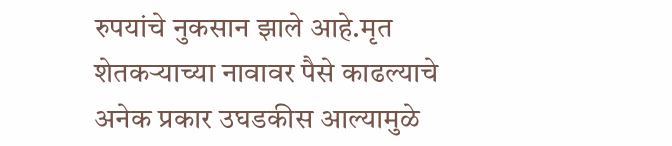रुपयांचे नुकसान झाले आहे.मृत शेतकऱ्याच्या नावावर पैसे काढल्याचे अनेक प्रकार उघडकीस आल्यामुळे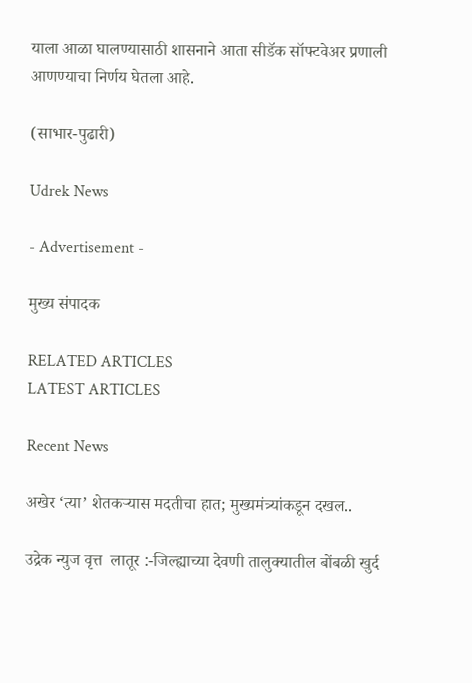याला आळा घालण्यासाठी शासनाने आता सीडॅक सॉफ्टवेअर प्रणाली आणण्याचा निर्णय घेतला आहे.

(साभार-पुढारी)

Udrek News

- Advertisement -

मुख्य संपादक

RELATED ARTICLES
LATEST ARTICLES

Recent News

अखेर ‘त्या’ शेतकऱ्यास मदतीचा हात; मुख्यमंत्र्यांकडून दखल..

उद्रेक न्युज वृत्त  लातूर :-जिल्ह्याच्या देवणी तालुक्यातील बोंबळी खुर्द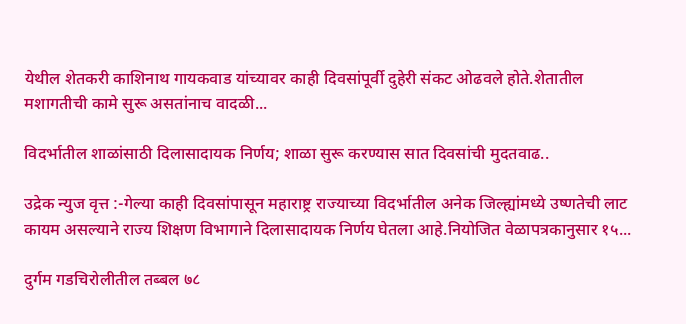येथील शेतकरी काशिनाथ गायकवाड यांच्यावर काही दिवसांपूर्वी दुहेरी संकट ओढवले होते.शेतातील मशागतीची कामे सुरू असतांनाच वादळी...

विदर्भातील शाळांसाठी दिलासादायक निर्णय; शाळा सुरू करण्यास सात दिवसांची मुदतवाढ..

उद्रेक न्युज वृत्त :-गेल्या काही दिवसांपासून महाराष्ट्र राज्याच्या विदर्भातील अनेक जिल्ह्यांमध्ये उष्णतेची लाट कायम असल्याने राज्य शिक्षण विभागाने दिलासादायक निर्णय घेतला आहे.नियोजित वेळापत्रकानुसार १५...

दुर्गम गडचिरोलीतील तब्बल ७८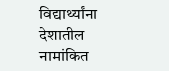विद्यार्थ्यांना देशातील नामांकित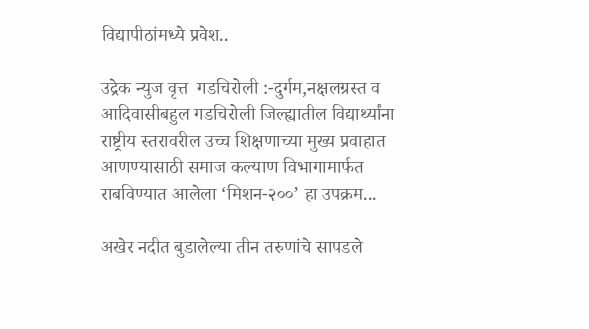विद्यापीठांमध्ये प्रवेश..

उद्रेक न्युज वृत्त  गडचिरोली :-दुर्गम,नक्षलग्रस्त व आदिवासीबहुल गडचिरोली जिल्ह्यातील विद्यार्थ्यांना राष्ट्रीय स्तरावरील उच्च शिक्षणाच्या मुख्य प्रवाहात आणण्यासाठी समाज कल्याण विभागामार्फत राबविण्यात आलेला ‘मिशन-२००’ हा उपक्रम...

अखेर नदीत बुडालेल्या तीन तरुणांचे सापडले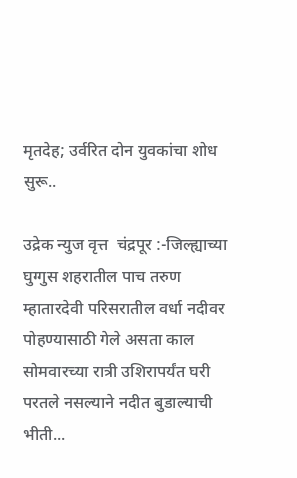मृतदेह; उर्वरित दोन युवकांचा शोध सुरू..

उद्रेक न्युज वृत्त  चंद्रपूर :-जिल्ह्याच्या घुग्गुस शहरातील पाच तरुण म्हातारदेवी परिसरातील वर्धा नदीवर पोहण्यासाठी गेले असता काल सोमवारच्या रात्री उशिरापर्यंत घरी परतले नसल्याने नदीत बुडाल्याची भीती...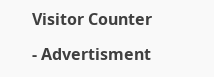Visitor Counter

- Advertisment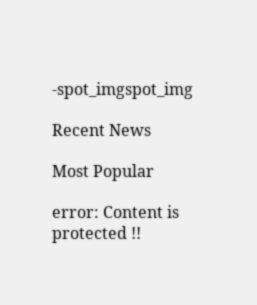-spot_imgspot_img

Recent News

Most Popular

error: Content is protected !!